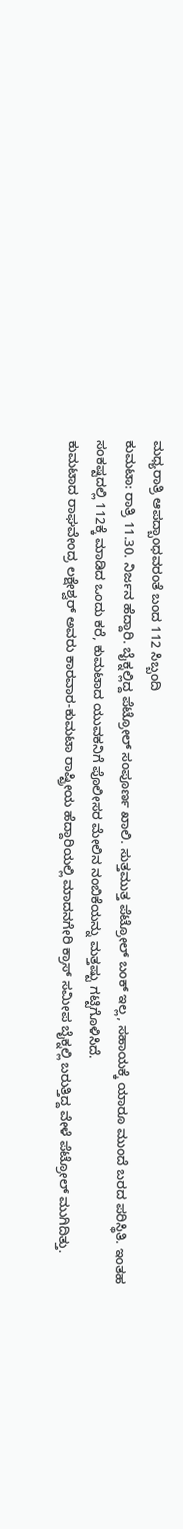ಮಧ್ಯರಾತ್ರಿ ಆಪದ್ಬಾಂಧವರಂತೆ ಬಂದ 112 ಸಿಬ್ಬಂದಿ
ಕುಮಟಾ: ರಾತ್ರಿ 11.30. ನಿರ್ಜನ ಹೆದ್ದಾರಿ. ಬೈಕ್ನಲ್ಲಿದ್ದ ಪೆಟ್ರೋಲ್ ಸಂಪೂರ್ಣ ಖಾಲಿ. ಸುತ್ತಮುತ್ತ ಪೆಟ್ರೋಲ್ ಬಂಕ್ ಇಲ್ಲ, ಸಹಾಯಕ್ಕೆ ಯಾರೂ ಮುಂದೆ ಬರದ ಪರಿಸ್ಥಿತಿ. ಇಂತಹ ಸಂಕಷ್ಟದಲ್ಲಿ 112ಕ್ಕೆ ಮಾಡಿದ ಒಂದು ಕರೆ, ಕುಮಟಾದ ಯುವಕನಿಗೆ ಪೊಲೀಸರ ಮೇಲಿನ ನಂಬಿಕೆಯನ್ನು ಮತ್ತಷ್ಟು ಗಟ್ಟಿಗೊಳಿಸಿದೆ.
ಕುಮಟಾದ ರಾಘವೇಂದ್ರ ಲಕ್ಷೇಶ್ವರ್ ಅವರು ಕಾರವಾರ-ಕುಮಟಾ ರಾಷ್ಟ್ರೀಯ ಹೆದ್ದಾರಿಯಲ್ಲಿ ಮಾದನಗೇರಿ ಕ್ರಾಸ್ ಸಮೀಪ ಬೈಕ್ನಲ್ಲಿ ಬರುತ್ತಿದ್ದ ವೇಳೆ ಪೆಟ್ರೋಲ್ ಮುಗಿದಿತ್ತು.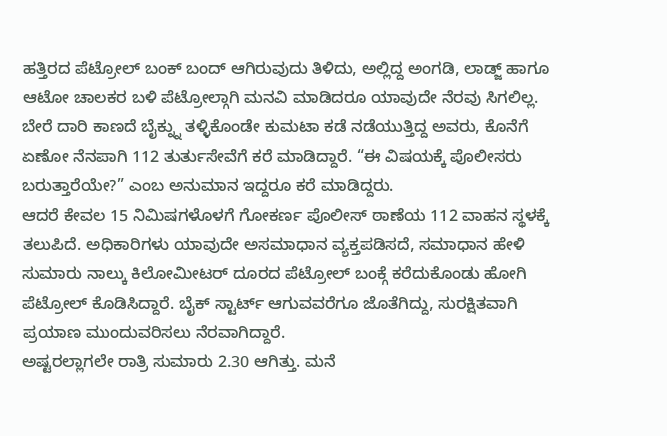ಹತ್ತಿರದ ಪೆಟ್ರೋಲ್ ಬಂಕ್ ಬಂದ್ ಆಗಿರುವುದು ತಿಳಿದು, ಅಲ್ಲಿದ್ದ ಅಂಗಡಿ, ಲಾಡ್ಜ್ ಹಾಗೂ ಆಟೋ ಚಾಲಕರ ಬಳಿ ಪೆಟ್ರೋಲ್ಗಾಗಿ ಮನವಿ ಮಾಡಿದರೂ ಯಾವುದೇ ನೆರವು ಸಿಗಲಿಲ್ಲ.
ಬೇರೆ ದಾರಿ ಕಾಣದೆ ಬೈಕ್ನ್ನು ತಳ್ಳಿಕೊಂಡೇ ಕುಮಟಾ ಕಡೆ ನಡೆಯುತ್ತಿದ್ದ ಅವರು, ಕೊನೆಗೆ ಏಣೋ ನೆನಪಾಗಿ 112 ತುರ್ತುಸೇವೆಗೆ ಕರೆ ಮಾಡಿದ್ದಾರೆ. “ಈ ವಿಷಯಕ್ಕೆ ಪೊಲೀಸರು ಬರುತ್ತಾರೆಯೇ?” ಎಂಬ ಅನುಮಾನ ಇದ್ದರೂ ಕರೆ ಮಾಡಿದ್ದರು.
ಆದರೆ ಕೇವಲ 15 ನಿಮಿಷಗಳೊಳಗೆ ಗೋಕರ್ಣ ಪೊಲೀಸ್ ಠಾಣೆಯ 112 ವಾಹನ ಸ್ಥಳಕ್ಕೆ ತಲುಪಿದೆ. ಅಧಿಕಾರಿಗಳು ಯಾವುದೇ ಅಸಮಾಧಾನ ವ್ಯಕ್ತಪಡಿಸದೆ, ಸಮಾಧಾನ ಹೇಳಿ ಸುಮಾರು ನಾಲ್ಕು ಕಿಲೋಮೀಟರ್ ದೂರದ ಪೆಟ್ರೋಲ್ ಬಂಕ್ಗೆ ಕರೆದುಕೊಂಡು ಹೋಗಿ ಪೆಟ್ರೋಲ್ ಕೊಡಿಸಿದ್ದಾರೆ. ಬೈಕ್ ಸ್ಟಾರ್ಟ್ ಆಗುವವರೆಗೂ ಜೊತೆಗಿದ್ದು, ಸುರಕ್ಷಿತವಾಗಿ ಪ್ರಯಾಣ ಮುಂದುವರಿಸಲು ನೆರವಾಗಿದ್ದಾರೆ.
ಅಷ್ಟರಲ್ಲಾಗಲೇ ರಾತ್ರಿ ಸುಮಾರು 2.30 ಆಗಿತ್ತು. ಮನೆ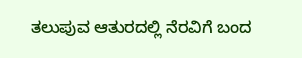ತಲುಪುವ ಆತುರದಲ್ಲಿ ನೆರವಿಗೆ ಬಂದ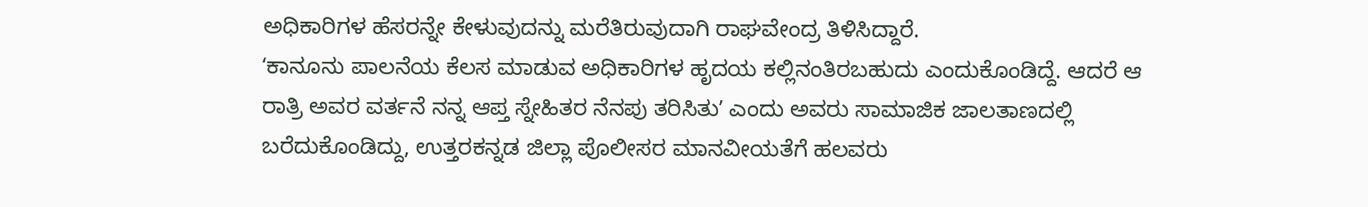ಅಧಿಕಾರಿಗಳ ಹೆಸರನ್ನೇ ಕೇಳುವುದನ್ನು ಮರೆತಿರುವುದಾಗಿ ರಾಘವೇಂದ್ರ ತಿಳಿಸಿದ್ದಾರೆ.
ʻಕಾನೂನು ಪಾಲನೆಯ ಕೆಲಸ ಮಾಡುವ ಅಧಿಕಾರಿಗಳ ಹೃದಯ ಕಲ್ಲಿನಂತಿರಬಹುದು ಎಂದುಕೊಂಡಿದ್ದೆ. ಆದರೆ ಆ ರಾತ್ರಿ ಅವರ ವರ್ತನೆ ನನ್ನ ಆಪ್ತ ಸ್ನೇಹಿತರ ನೆನಪು ತರಿಸಿತುʼ ಎಂದು ಅವರು ಸಾಮಾಜಿಕ ಜಾಲತಾಣದಲ್ಲಿ ಬರೆದುಕೊಂಡಿದ್ದು, ಉತ್ತರಕನ್ನಡ ಜಿಲ್ಲಾ ಪೊಲೀಸರ ಮಾನವೀಯತೆಗೆ ಹಲವರು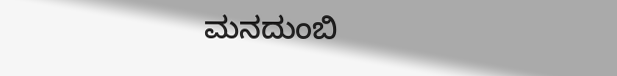ಮನದುಂಬಿ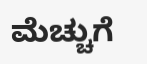ಮೆಚ್ಚುಗೆ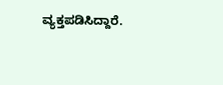ವ್ಯಕ್ತಪಡಿಸಿದ್ದಾರೆ.